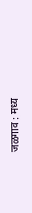जळगाव : मध्य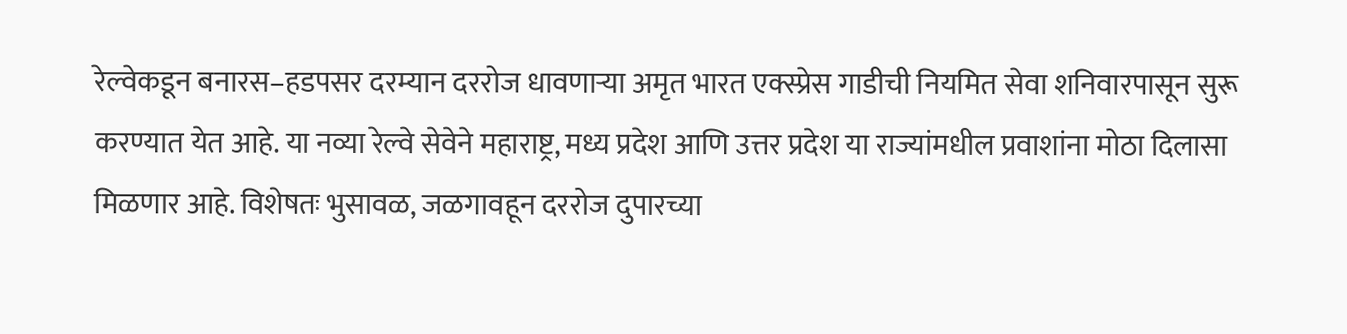रेल्वेकडून बनारस–हडपसर दरम्यान दररोज धावणाऱ्या अमृत भारत एक्स्प्रेस गाडीची नियमित सेवा शनिवारपासून सुरू करण्यात येत आहे. या नव्या रेल्वे सेवेने महाराष्ट्र, मध्य प्रदेश आणि उत्तर प्रदेश या राज्यांमधील प्रवाशांना मोठा दिलासा मिळणार आहे. विशेषतः भुसावळ, जळगावहून दररोज दुपारच्या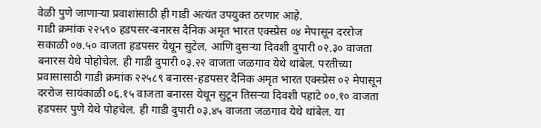वेळी पुणे जाणाऱ्या प्रवाशांसाठी ही गाडी अत्यंत उपयुक्त ठरणार आहे.
गाडी क्रमांक २२५९० हडपसर-बनारस दैनिक अमृत भारत एक्स्प्रेस ०४ मेपासून दररोज सकाळी ०७.५० वाजता हडपसर येथून सुटेल. आणि दुसऱ्या दिवशी दुपारी ०२.३० वाजता बनारस येथे पोहोचेल. ही गाडी दुपारी ०३.२२ वाजता जळगाव येथे थांबेल. परतीच्या प्रवासासाठी गाडी क्रमांक २२५८९ बनारस-हडपसर दैनिक अमृत भारत एक्स्प्रेस ०२ मेपासून दररोज सायंकाळी ०६.१५ वाजता बनारस येथून सुटून तिसऱ्या दिवशी पहाटे ००.१० वाजता हडपसर पुणे येथे पोहचेल. ही गाडी दुपारी ०३.४५ वाजता जळगाव येथे थांबेल. या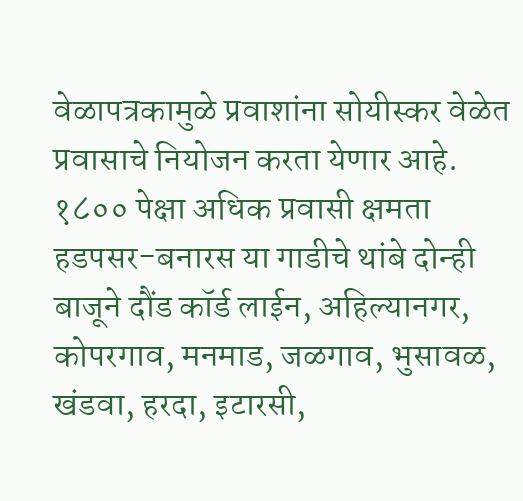वेळापत्रकामुळे प्रवाशांना सोयीस्कर वेळेत प्रवासाचे नियोजन करता येणार आहे.
१८०० पेक्षा अधिक प्रवासी क्षमता
हडपसर-बनारस या गाडीचे थांबे दोन्ही बाजूने दौंड कॉर्ड लाईन, अहिल्यानगर, कोपरगाव, मनमाड, जळगाव, भुसावळ, खंडवा, हरदा, इटारसी,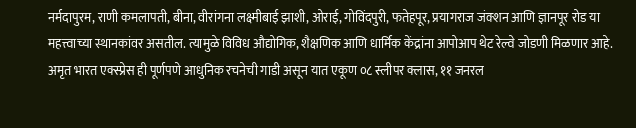नर्मदापुरम, राणी कमलापती, बीना, वीरांगना लक्ष्मीबाई झाशी, ओराई, गोविंदपुरी, फतेहपूर, प्रयागराज जंक्शन आणि ज्ञानपूर रोड या महत्त्वाच्या स्थानकांवर असतील. त्यामुळे विविध औद्योगिक, शैक्षणिक आणि धार्मिक केंद्रांना आपोआप थेट रेल्वे जोडणी मिळणार आहे. अमृत भारत एक्स्प्रेस ही पूर्णपणे आधुनिक रचनेची गाडी असून यात एकूण ०८ स्लीपर क्लास, ११ जनरल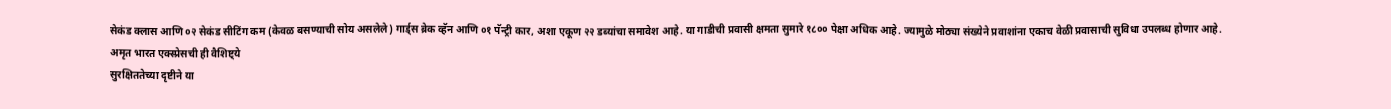सेकंड क्लास आणि ०२ सेकंड सीटिंग कम (केवळ बसण्याची सोय असलेले) गार्ड्स ब्रेक व्हॅन आणि ०१ पॅन्ट्री कार, अशा एकूण २२ डब्यांचा समावेश आहे. या गाडीची प्रवासी क्षमता सुमारे १८०० पेक्षा अधिक आहे. ज्यामुळे मोठ्या संख्येने प्रवाशांना एकाच वेळी प्रवासाची सुविधा उपलब्ध होणार आहे.
अमृत भारत एक्स्प्रेसची ही वैशिष्ट्ये
सुरक्षिततेच्या दृष्टीने या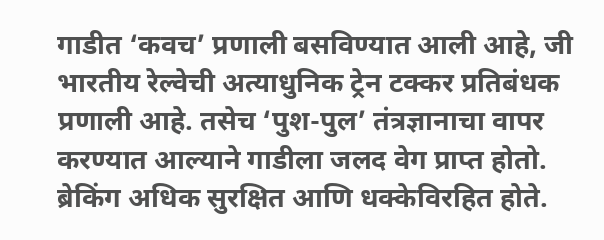गाडीत ‘कवच’ प्रणाली बसविण्यात आली आहे, जी भारतीय रेल्वेची अत्याधुनिक ट्रेन टक्कर प्रतिबंधक प्रणाली आहे. तसेच ‘पुश-पुल’ तंत्रज्ञानाचा वापर करण्यात आल्याने गाडीला जलद वेग प्राप्त होतो. ब्रेकिंग अधिक सुरक्षित आणि धक्केविरहित होते.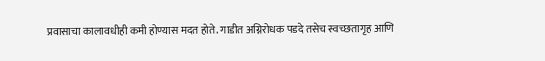प्रवासाचा कालावधीही कमी होण्यास मदत होते. गाडीत अग्निरोधक पडदे तसेच स्वच्छतागृह आणि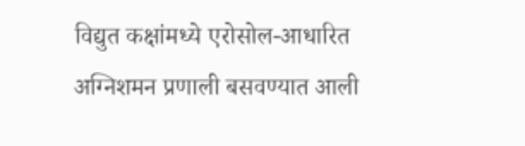विद्युत कक्षांमध्ये एरोसोल-आधारित अग्निशमन प्रणाली बसवण्यात आली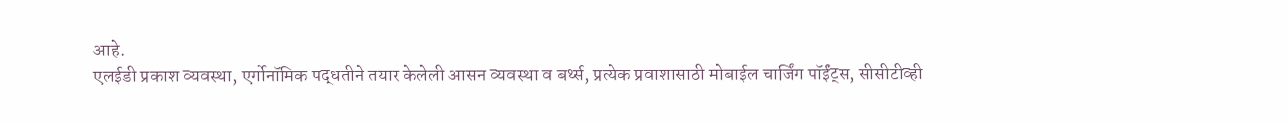आहे.
एलईडी प्रकाश व्यवस्था, एर्गोनॉमिक पद्धतीने तयार केलेली आसन व्यवस्था व बर्थ्स, प्रत्येक प्रवाशासाठी मोबाईल चार्जिंग पॉईंट्स, सीसीटीव्ही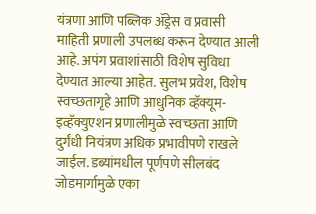यंत्रणा आणि पब्लिक ॲड्रेस व प्रवासी माहिती प्रणाली उपलब्ध करून देण्यात आली आहे. अपंग प्रवाशांसाठी विशेष सुविधा देण्यात आल्या आहेत. सुलभ प्रवेश, विशेष स्वच्छतागृहे आणि आधुनिक व्हॅक्यूम-इव्हॅक्युएशन प्रणालीमुळे स्वच्छता आणि दुर्गंधी नियंत्रण अधिक प्रभावीपणे राखले जाईल. डब्यांमधील पूर्णपणे सीलबंद जोडमार्गामुळे एका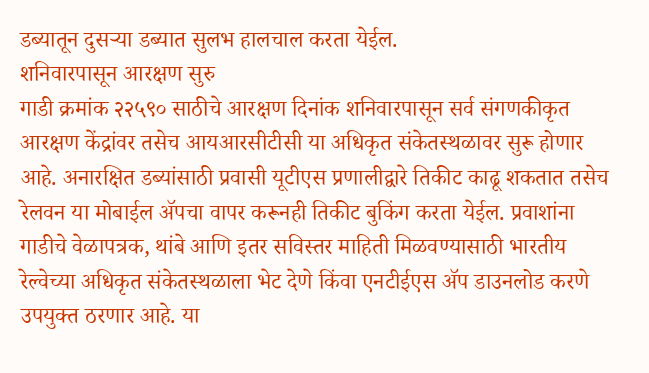डब्यातून दुसऱ्या डब्यात सुलभ हालचाल करता येईल.
शनिवारपासून आरक्षण सुरु
गाडी क्रमांक २२५९० साठीचे आरक्षण दिनांक शनिवारपासून सर्व संगणकीकृत आरक्षण केंद्रांवर तसेच आयआरसीटीसी या अधिकृत संकेतस्थळावर सुरू होणार आहे. अनारक्षित डब्यांसाठी प्रवासी यूटीएस प्रणालीद्वारे तिकीट काढू शकतात तसेच रेलवन या मोबाईल ॲपचा वापर करूनही तिकीट बुकिंग करता येईल. प्रवाशांना गाडीचे वेळापत्रक, थांबे आणि इतर सविस्तर माहिती मिळवण्यासाठी भारतीय रेल्वेच्या अधिकृत संकेतस्थळाला भेट देणे किंवा एनटीईएस ॲप डाउनलोड करणे उपयुक्त ठरणार आहे. या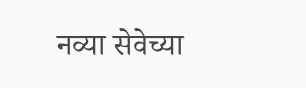नव्या सेवेच्या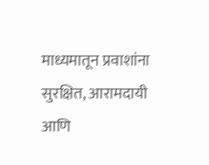माध्यमातून प्रवाशांना सुरक्षित, आरामदायी आणि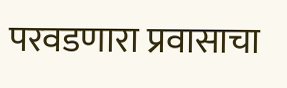परवडणारा प्रवासाचा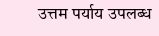उत्तम पर्याय उपलब्ध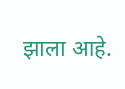झाला आहे.